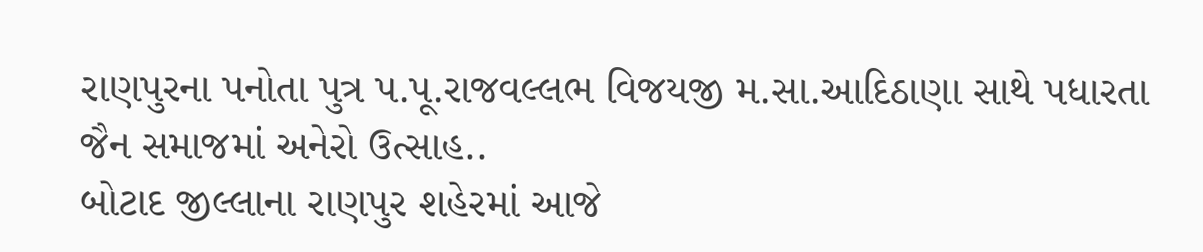રાણપુરના પનોતા પુત્ર પ.પૂ.રાજવલ્લભ વિજયજી મ.સા.આદિઠાણા સાથે પધારતા જૈન સમાજમાં અનેરો ઉત્સાહ..
બોટાદ જીલ્લાના રાણપુર શહેરમાં આજે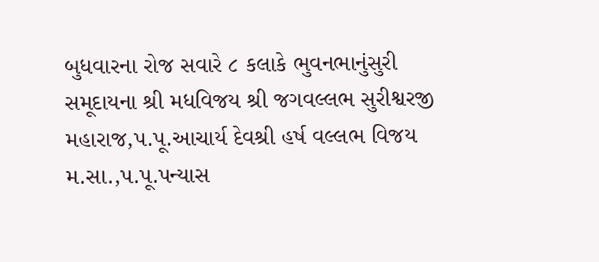બુધવારના રોજ સવારે ૮ કલાકે ભુવનભાનુંસુરી સમૂદાયના શ્રી મધવિજય શ્રી જગવલ્લભ સુરીશ્વરજી મહારાજ,પ.પૂ.આચાર્ય દેવશ્રી હર્ષ વલ્લભ વિજય મ.સા.,પ.પૂ.પન્યાસ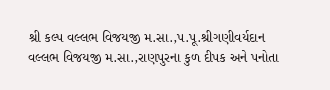શ્રી કલ્પ વલ્લભ વિજયજી મ.સા.,પ.પૂ.શ્રીગણીવર્યદાન વલ્લભ વિજયજી મ.સા.,રાણપુરના કુળ દીપક અને પનોતા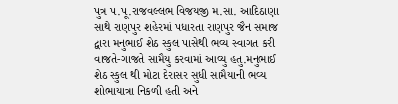પુત્ર પ.પૂ.રાજવલ્લભ વિજયજી મ.સા. આદિઠાણા સાથે રાણપુર શહેરમાં પધારતા રાણપુર જૈન સમાજ દ્વારા મનુભાઈ શેઠ સ્કુલ પાસેથી ભવ્ય સ્વાગત કરી વાજતે-ગાજતે સામૈયુ કરવામાં આવ્યુ હતુ.મનુભાઈ શેઠ સ્કુલ થી મોટા દેરાસર સુધી સામૈયાની ભવ્ય શોભાયાત્રા નિકળી હતી અને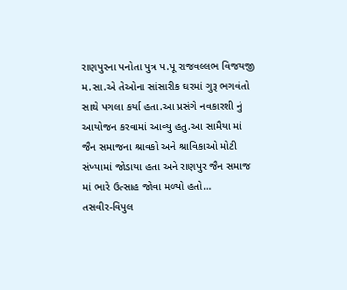રાણપુરના પનોતા પુત્ર પ.પૂ રાજવલ્લભ વિજયજી મ.સા.એ તેઓના સાંસારીક ઘરમાં ગુરૂ ભગવંતો સાથે પગલા કર્યા હતા.આ પ્રસંગે નવકારશી નું આયોજન કરવામાં આવ્યુ હતુ.આ સામૈયા માં જૈન સમાજના શ્રાવકો અને શ્રાવિકાઓ મોટી સંખ્યામાં જોડાયા હતા અને રાણપુર જૈન સમાજ માં ભારે ઉત્સાહ જોવા મળ્યો હતો…
તસવીર-વિપુલ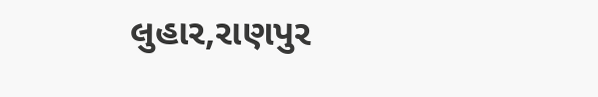લુહાર,રાણપુર